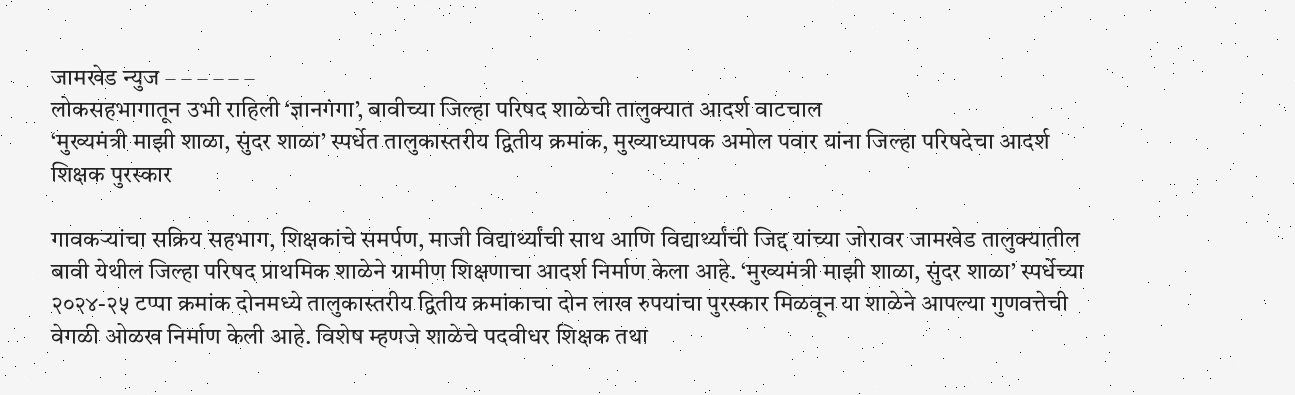जामखेड न्युज – – – – – –
लोकसहभागातून उभी राहिली ‘ज्ञानगंगा’, बावीच्या जिल्हा परिषद शाळेची तालुक्यात आदर्श वाटचाल
‘मुख्यमंत्री माझी शाळा, सुंदर शाळा’ स्पर्धेत तालुकास्तरीय द्वितीय क्रमांक, मुख्याध्यापक अमोल पवार यांना जिल्हा परिषदेचा आदर्श शिक्षक पुरस्कार

गावकऱ्यांचा सक्रिय सहभाग, शिक्षकांचे समर्पण, माजी विद्यार्थ्यांची साथ आणि विद्यार्थ्यांची जिद्द यांच्या जोरावर जामखेड तालुक्यातील बावी येथील जिल्हा परिषद प्राथमिक शाळेने ग्रामीण शिक्षणाचा आदर्श निर्माण केला आहे. ‘मुख्यमंत्री माझी शाळा, सुंदर शाळा’ स्पर्धेच्या २०२४-२५ टप्पा क्रमांक दोनमध्ये तालुकास्तरीय द्वितीय क्रमांकाचा दोन लाख रुपयांचा पुरस्कार मिळवून या शाळेने आपल्या गुणवत्तेची वेगळी ओळख निर्माण केली आहे. विशेष म्हणजे शाळेचे पदवीधर शिक्षक तथा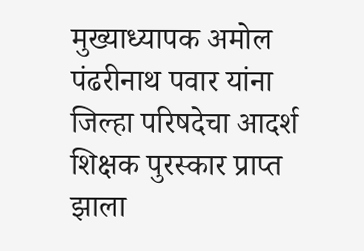मुख्याध्यापक अमोल पंढरीनाथ पवार यांना जिल्हा परिषदेचा आदर्श शिक्षक पुरस्कार प्राप्त झाला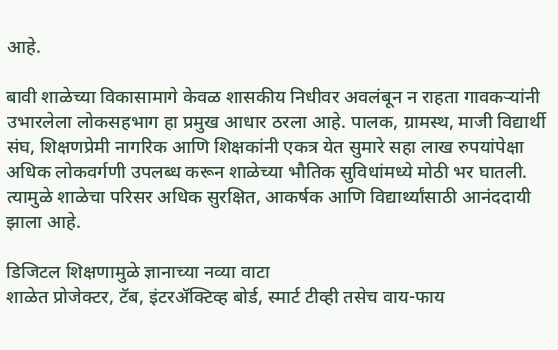आहे.

बावी शाळेच्या विकासामागे केवळ शासकीय निधीवर अवलंबून न राहता गावकऱ्यांनी उभारलेला लोकसहभाग हा प्रमुख आधार ठरला आहे. पालक, ग्रामस्थ, माजी विद्यार्थी संघ, शिक्षणप्रेमी नागरिक आणि शिक्षकांनी एकत्र येत सुमारे सहा लाख रुपयांपेक्षा अधिक लोकवर्गणी उपलब्ध करून शाळेच्या भौतिक सुविधांमध्ये मोठी भर घातली. त्यामुळे शाळेचा परिसर अधिक सुरक्षित, आकर्षक आणि विद्यार्थ्यांसाठी आनंददायी झाला आहे.

डिजिटल शिक्षणामुळे ज्ञानाच्या नव्या वाटा
शाळेत प्रोजेक्टर, टॅब, इंटरॲक्टिव्ह बोर्ड, स्मार्ट टीव्ही तसेच वाय-फाय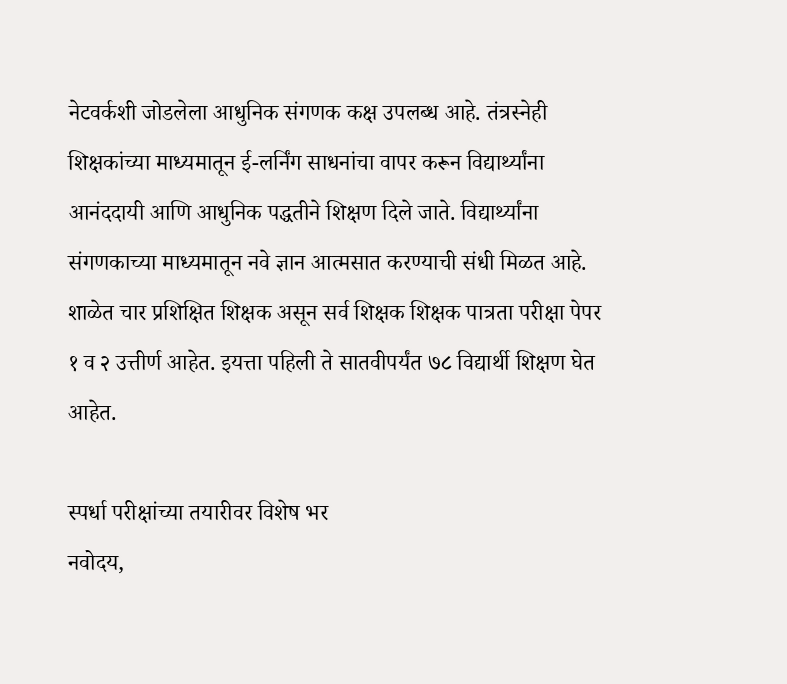नेटवर्कशी जोडलेला आधुनिक संगणक कक्ष उपलब्ध आहे. तंत्रस्नेही शिक्षकांच्या माध्यमातून ई-लर्निंग साधनांचा वापर करून विद्यार्थ्यांना आनंददायी आणि आधुनिक पद्धतीने शिक्षण दिले जाते. विद्यार्थ्यांना संगणकाच्या माध्यमातून नवे ज्ञान आत्मसात करण्याची संधी मिळत आहे.
शाळेत चार प्रशिक्षित शिक्षक असून सर्व शिक्षक शिक्षक पात्रता परीक्षा पेपर १ व २ उत्तीर्ण आहेत. इयत्ता पहिली ते सातवीपर्यंत ७८ विद्यार्थी शिक्षण घेत आहेत.

स्पर्धा परीक्षांच्या तयारीवर विशेष भर
नवोदय,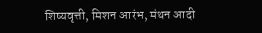शिष्यवृत्ती, मिशन आरंभ, मंथन आदी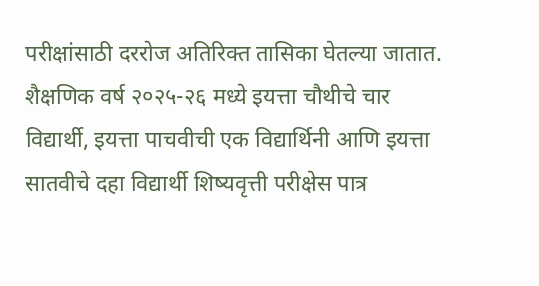परीक्षांसाठी दररोज अतिरिक्त तासिका घेतल्या जातात. शैक्षणिक वर्ष २०२५-२६ मध्ये इयत्ता चौथीचे चार विद्यार्थी, इयत्ता पाचवीची एक विद्यार्थिनी आणि इयत्ता सातवीचे दहा विद्यार्थी शिष्यवृत्ती परीक्षेस पात्र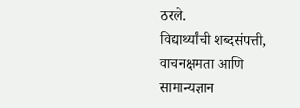ठरले.
विद्यार्थ्यांची शब्दसंपत्ती, वाचनक्षमता आणि सामान्यज्ञान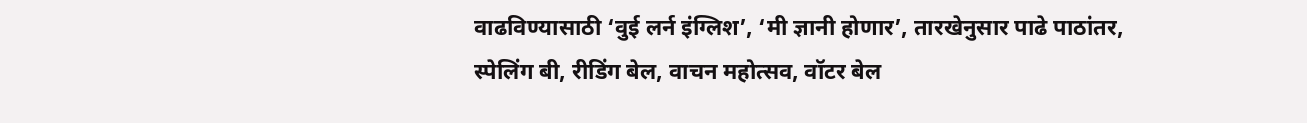वाढविण्यासाठी ‘वुई लर्न इंग्लिश’, ‘मी ज्ञानी होणार’, तारखेनुसार पाढे पाठांतर, स्पेलिंग बी, रीडिंग बेल, वाचन महोत्सव, वॉटर बेल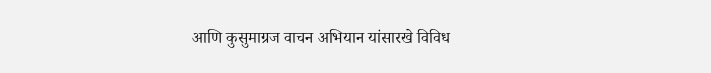आणि कुसुमाग्रज वाचन अभियान यांसारखे विविध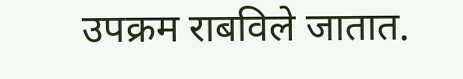उपक्रम राबविले जातात.